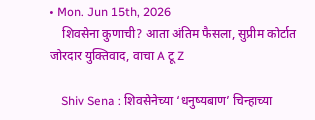• Mon. Jun 15th, 2026
    शिवसेना कुणाची? आता अंतिम फैसला, सुप्रीम कोर्टात जोरदार युक्तिवाद, वाचा A टू Z

    Shiv Sena : शिवसेनेच्या ‘धनुष्यबाण’ चिन्हाच्या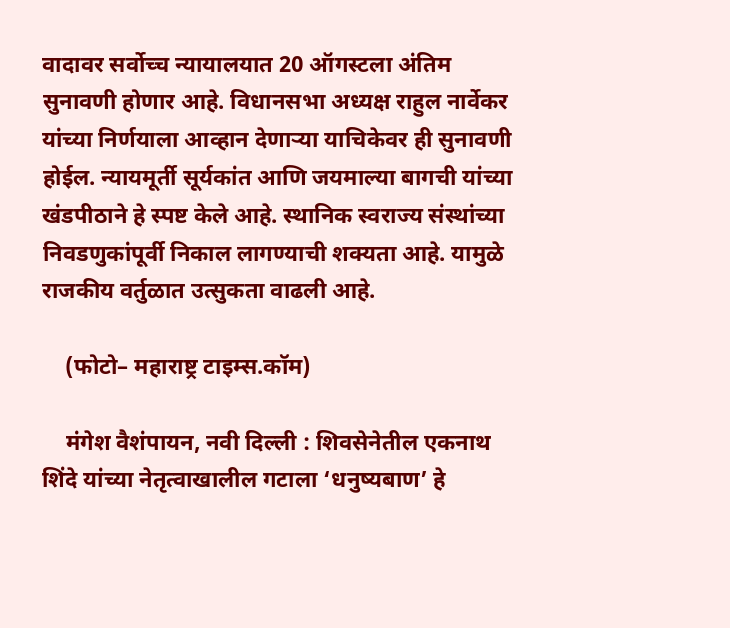वादावर सर्वोच्च न्यायालयात 20 ऑगस्टला अंतिम सुनावणी होणार आहे. विधानसभा अध्यक्ष राहुल नार्वेकर यांच्या निर्णयाला आव्हान देणाऱ्या याचिकेवर ही सुनावणी होईल. न्यायमूर्ती सूर्यकांत आणि जयमाल्या बागची यांच्या खंडपीठाने हे स्पष्ट केले आहे. स्थानिक स्वराज्य संस्थांच्या निवडणुकांपूर्वी निकाल लागण्याची शक्यता आहे. यामुळे राजकीय वर्तुळात उत्सुकता वाढली आहे.

    (फोटो– महाराष्ट्र टाइम्स.कॉम)

    मंगेश वैशंपायन, नवी दिल्ली : शिवसेनेतील एकनाथ शिंदे यांच्या नेतृत्वाखालील गटाला ‘धनुष्यबाण’ हे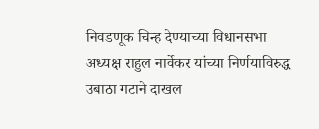निवडणूक चिन्ह देण्याच्या विधानसभा अध्यक्ष राहुल नार्वेकर यांच्या निर्णयाविरुद्ध उबाठा गटाने दाखल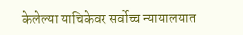केलेल्या याचिकेवर सर्वोच्च न्यायालयात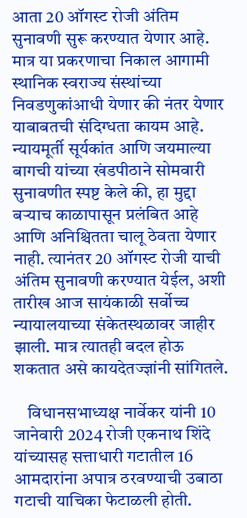आता 20 ऑगस्ट रोजी अंतिम सुनावणी सुरू करण्यात येणार आहे. मात्र या प्रकरणाचा निकाल आगामी स्थानिक स्वराज्य संस्थांच्या निवडणुकांआधी येणार की नंतर येणार याबाबतची संदिग्धता कायम आहे. न्यायमूर्ती सूर्यकांत आणि जयमाल्या बागची यांच्या खंडपीठाने सोमवारी सुनावणीत स्पष्ट केले की, हा मुद्दा बऱ्याच काळापासून प्रलंबित आहे आणि अनिश्चितता चालू ठेवता येणार नाही. त्यानंतर 20 ऑगस्ट रोजी याची अंतिम सुनावणी करण्यात येईल, अशी तारीख आज सायंकाळी सर्वोच्च न्यायालयाच्या संकेतस्थळावर जाहीर झाली. मात्र त्यातही बदल होऊ शकतात असे कायदेतज्ज्ञांनी सांगितले.

    विधानसभाध्यक्ष नार्वेकर यांनी 10 जानेवारी 2024 रोजी एकनाथ शिंदे यांच्यासह सत्ताधारी गटातील 16 आमदारांना अपात्र ठरवण्याची उबाठा गटाची याचिका फेटाळली होती.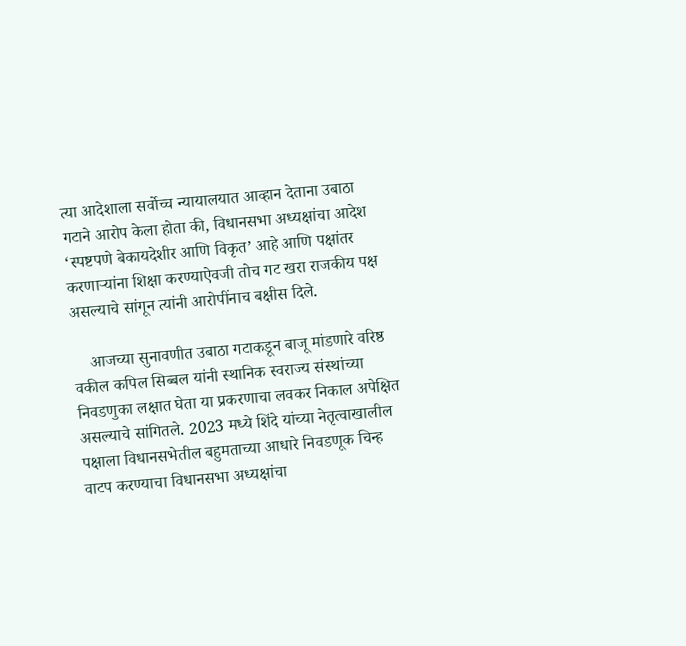त्या आदेशाला सर्वोच्च न्यायालयात आव्हान देताना उबाठा गटाने आरोप केला होता की, विधानसभा अध्यक्षांचा आदेश ‘स्पष्टपणे बेकायदेशीर आणि विकृत’ आहे आणि पक्षांतर करणाऱ्यांना शिक्षा करण्याऐवजी तोच गट खरा राजकीय पक्ष असल्याचे सांगून त्यांनी आरोपींनाच बक्षीस दिले.

    आजच्या सुनावणीत उबाठा गटाकडून बाजू मांडणारे वरिष्ठ वकील कपिल सिब्बल यांनी स्थानिक स्वराज्य संस्थांच्या निवडणुका लक्षात घेता या प्रकरणाचा लवकर निकाल अपेक्षित असल्याचे सांगितले. 2023 मध्ये शिंदे यांच्या नेतृत्वाखालील पक्षाला विधानसभेतील बहुमताच्या आधारे निवडणूक चिन्ह वाटप करण्याचा विधानसभा अध्यक्षांचा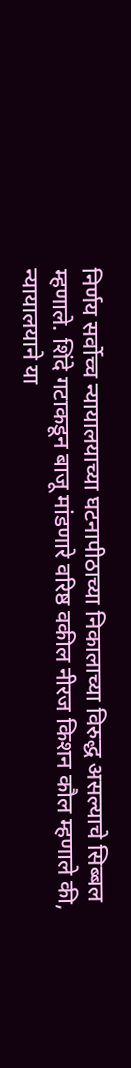निर्णय सर्वोच्च न्यायालयाच्या घटनापीठाच्या निकालाच्या विरुद्ध असल्याचे सिब्बल म्हणाले. शिंदे गटाकडून बाजू मांडणारे वरिष्ठ वकील नीरज किशन कौल म्हणाले की, न्यायालयाने या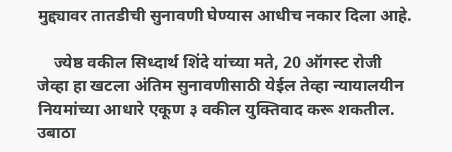मुद्द्यावर तातडीची सुनावणी घेण्यास आधीच नकार दिला आहे.

    ज्येष्ठ वकील सिध्दार्थ शिंदे यांच्या मते, 20 ऑगस्ट रोजी जेव्हा हा खटला अंतिम सुनावणीसाठी येईल तेव्हा न्यायालयीन नियमांच्या आधारे एकूण ३ वकील युक्तिवाद करू शकतील. उबाठा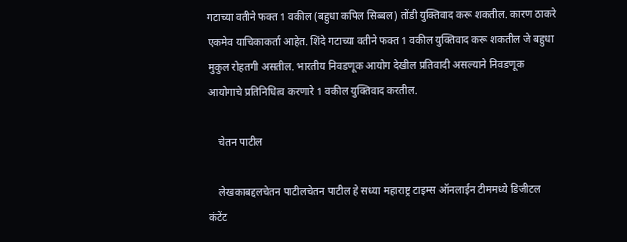गटाच्या वतीने फक्त 1 वकील (बहुधा कपिल सिब्बल) तोंडी युक्तिवाद करू शकतील. कारण ठाकरे एकमेव याचिकाकर्ता आहेत. शिंदे गटाच्या वतीने फक्त 1 वकील युक्तिवाद करू शकतील जे बहुधा मुकुल रोहतगी असतील. भारतीय निवडणूक आयोग देखील प्रतिवादी असल्याने निवडणूक आयोगाचे प्रतिनिधित्व करणारे 1 वकील युक्तिवाद करतील.

    चेतन पाटील

    लेखकाबद्दलचेतन पाटीलचेतन पाटील हे सध्या महाराष्ट्र टाइम्स ऑनलाईन टीममध्ये डिजीटल कंटेंट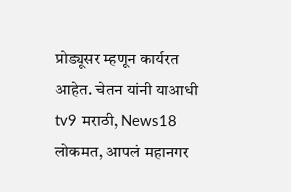प्रोड्यूसर म्हणून कार्यरत आहेत. चेतन यांनी याआधी tv9 मराठी, News18 लोकमत, आपलं महानगर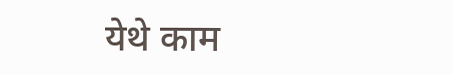येथे काम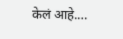केलं आहे.…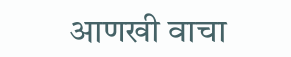आणखी वाचा